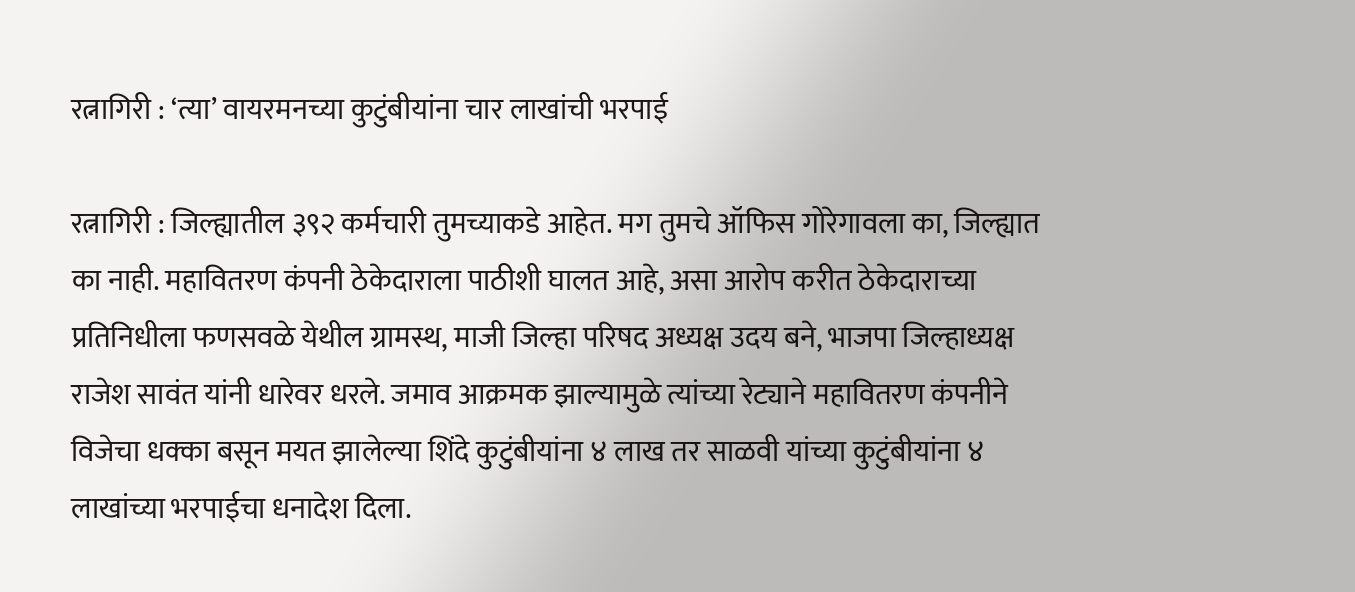रत्नागिरी : ‘त्या’ वायरमनच्या कुटुंबीयांना चार लाखांची भरपाई

रत्नागिरी : जिल्ह्यातील ३९२ कर्मचारी तुमच्याकडे आहेत. मग तुमचे ऑफिस गोरेगावला का, जिल्ह्यात का नाही. महावितरण कंपनी ठेकेदाराला पाठीशी घालत आहे, असा आरोप करीत ठेकेदाराच्या प्रतिनिधीला फणसवळे येथील ग्रामस्थ, माजी जिल्हा परिषद अध्यक्ष उदय बने, भाजपा जिल्हाध्यक्ष राजेश सावंत यांनी धारेवर धरले. जमाव आक्रमक झाल्यामुळे त्यांच्या रेट्याने महावितरण कंपनीने विजेचा धक्का बसून मयत झालेल्या शिंदे कुटुंबीयांना ४ लाख तर साळवी यांच्या कुटुंबीयांना ४ लाखांच्या भरपाईचा धनादेश दिला.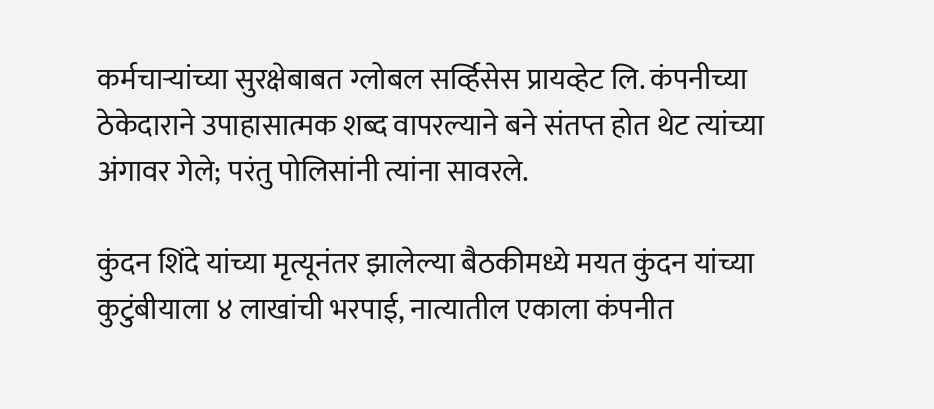कर्मचाऱ्यांच्या सुरक्षेबाबत ग्लोबल सर्व्हिसेस प्रायव्हेट लि. कंपनीच्या ठेकेदाराने उपाहासात्मक शब्द वापरल्याने बने संतप्त होत थेट त्यांच्या अंगावर गेले; परंतु पोलिसांनी त्यांना सावरले.

कुंदन शिंदे यांच्या मृत्यूनंतर झालेल्या बैठकीमध्ये मयत कुंदन यांच्या कुटुंबीयाला ४ लाखांची भरपाई, नात्यातील एकाला कंपनीत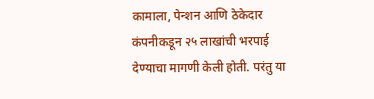कामाला, पेन्शन आणि ठेकेदार कंपनीकडून २५ लाखांची भरपाई देण्याचा मागणी केली होती. परंतु या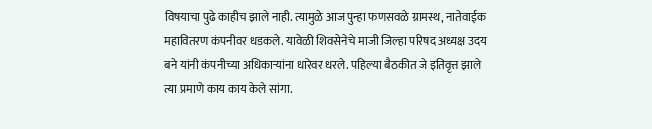विषयाचा पुढे काहीच झाले नाही. त्यामुळे आज पुन्हा फणसवळे ग्रामस्थ, नातेवाईक महावितरण कंपनीवर धडकले. यावेळी शिवसेनेचे माजी जिल्हा परिषद अध्यक्ष उदय बने यांनी कंपनीच्या अधिकाऱ्यांना धारेवर धरले. पहिल्या बैठकीत जे इतिवृत्त झाले त्या प्रमाणे काय काय केले सांगा.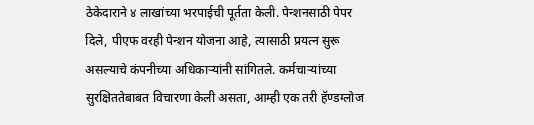ठेकेदाराने ४ लाखांच्या भरपाईची पूर्तता केली. पेन्शनसाठी पेपर दिले, पीएफ वरही पेन्शन योजना आहे, त्यासाठी प्रयत्न सुरू असल्याचे कंपनीच्या अधिकाऱ्यांनी सांगितले. कर्मचाऱ्यांच्या सुरक्षिततेबाबत विचारणा केली असता, आम्ही एक तरी हॅण्डग्लोज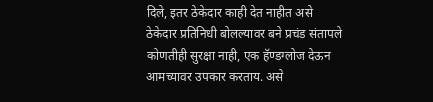दिले, इतर ठेकेदार काही देत नाहीत असे ठेकेदार प्रतिनिधी बोलल्यावर बने प्रचंड संतापले कोणतीही सुरक्षा नाही, एक हॅण्डग्लोज देऊन आमच्यावर उपकार करताय. असे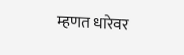म्हणत धारेवर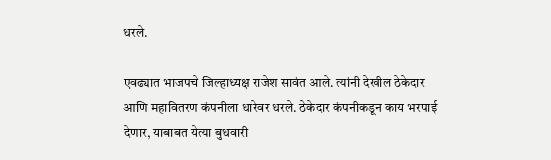धरले.

एवढ्यात भाजपचे जिल्हाध्यक्ष राजेश सावंत आले. त्यांनी देखील ठेकेदार आणि महावितरण कंपनीला धारेवर धरले. ठेकेदार कंपनीकडून काय भरपाई देणार, याबाबत येत्या बुधवारी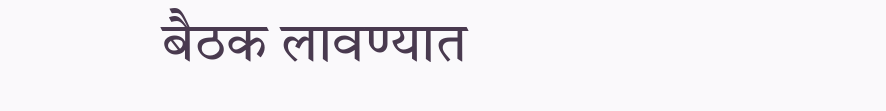बैठक लावण्यात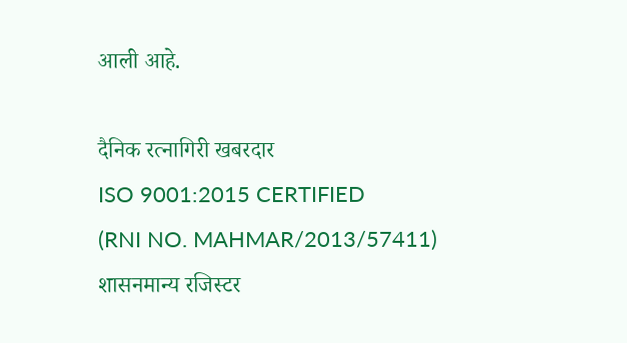आली आहे.

दैनिक रत्नागिरी खबरदार
ISO 9001:2015 CERTIFIED
(RNI NO. MAHMAR/2013/57411)
शासनमान्य रजिस्टर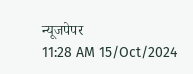न्यूजपेपर
11:28 AM 15/Oct/2024